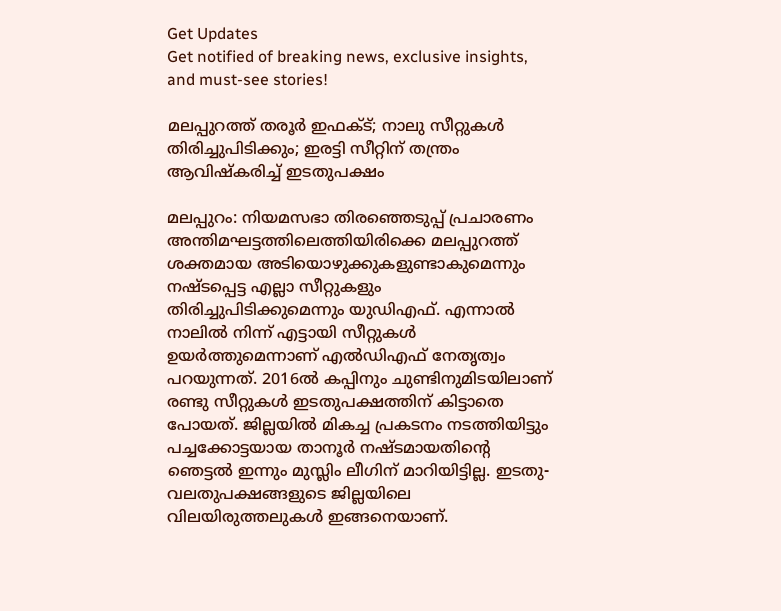Get Updates
Get notified of breaking news, exclusive insights, and must-see stories!

മലപ്പുറത്ത് തരൂര്‍ ഇഫക്ട്; നാലു സീറ്റുകള്‍ തിരിച്ചുപിടിക്കും; ഇരട്ടി സീറ്റിന് തന്ത്രം ആവിഷ്‌കരിച്ച് ഇടതുപക്ഷം

മലപ്പുറം: നിയമസഭാ തിരഞ്ഞെടുപ്പ് പ്രചാരണം അന്തിമഘട്ടത്തിലെത്തിയിരിക്കെ മലപ്പുറത്ത് ശക്തമായ അടിയൊഴുക്കുകളുണ്ടാകുമെന്നും നഷ്ടപ്പെട്ട എല്ലാ സീറ്റുകളും തിരിച്ചുപിടിക്കുമെന്നും യുഡിഎഫ്. എന്നാല്‍ നാലില്‍ നിന്ന് എട്ടായി സീറ്റുകള്‍ ഉയര്‍ത്തുമെന്നാണ് എല്‍ഡിഎഫ് നേതൃത്വം പറയുന്നത്. 2016ല്‍ കപ്പിനും ചുണ്ടിനുമിടയിലാണ് രണ്ടു സീറ്റുകള്‍ ഇടതുപക്ഷത്തിന് കിട്ടാതെ പോയത്. ജില്ലയില്‍ മികച്ച പ്രകടനം നടത്തിയിട്ടും പച്ചക്കോട്ടയായ താനൂര്‍ നഷ്ടമായതിന്റെ ഞെട്ടല്‍ ഇന്നും മുസ്ലിം ലീഗിന് മാറിയിട്ടില്ല. ഇടതു-വലതുപക്ഷങ്ങളുടെ ജില്ലയിലെ വിലയിരുത്തലുകള്‍ ഇങ്ങനെയാണ്.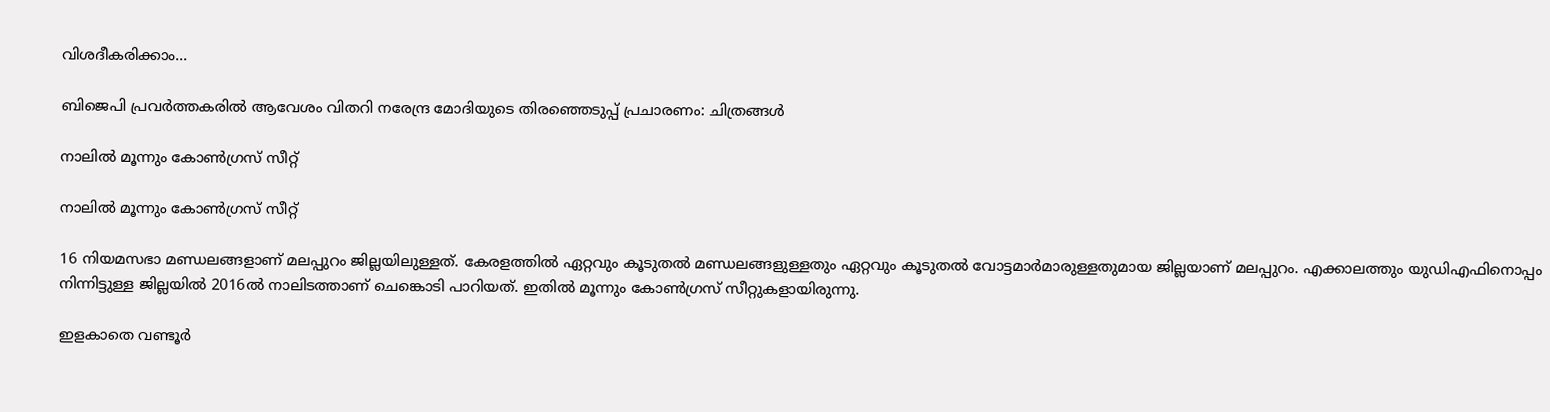വിശദീകരിക്കാം...

ബിജെപി പ്രവര്‍ത്തകരില്‍ ആവേശം വിതറി നരേന്ദ്ര മോദിയുടെ തിരഞ്ഞെടുപ്പ് പ്രചാരണം: ചിത്രങ്ങള്‍

നാലില്‍ മൂന്നും കോണ്‍ഗ്രസ് സീറ്റ്

നാലില്‍ മൂന്നും കോണ്‍ഗ്രസ് സീറ്റ്

16 നിയമസഭാ മണ്ഡലങ്ങളാണ് മലപ്പുറം ജില്ലയിലുള്ളത്. കേരളത്തില്‍ ഏറ്റവും കൂടുതല്‍ മണ്ഡലങ്ങളുള്ളതും ഏറ്റവും കൂടുതല്‍ വോട്ടമാര്‍മാരുള്ളതുമായ ജില്ലയാണ് മലപ്പുറം. എക്കാലത്തും യുഡിഎഫിനൊപ്പം നിന്നിട്ടുള്ള ജില്ലയില്‍ 2016ല്‍ നാലിടത്താണ് ചെങ്കൊടി പാറിയത്. ഇതില്‍ മൂന്നും കോണ്‍ഗ്രസ് സീറ്റുകളായിരുന്നു.

ഇളകാതെ വണ്ടൂര്‍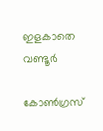ഇളകാതെ വണ്ടൂര്‍

കോണ്‍ഗ്രസ്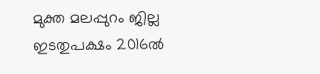മുക്ത മലപ്പുറം ജില്ല ഇടതുപക്ഷം 2016ല്‍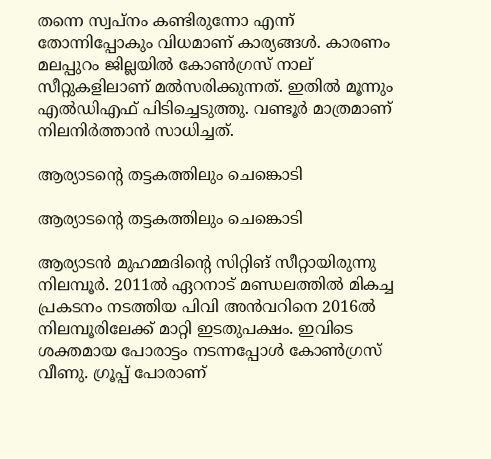തന്നെ സ്വപ്‌നം കണ്ടിരുന്നോ എന്ന് തോന്നിപ്പോകും വിധമാണ് കാര്യങ്ങള്‍. കാരണം മലപ്പുറം ജില്ലയില്‍ കോണ്‍ഗ്രസ് നാല് സീറ്റുകളിലാണ് മല്‍സരിക്കുന്നത്. ഇതില്‍ മൂന്നും എല്‍ഡിഎഫ് പിടിച്ചെടുത്തു. വണ്ടൂര്‍ മാത്രമാണ് നിലനിര്‍ത്താന്‍ സാധിച്ചത്.

ആര്യാടന്റെ തട്ടകത്തിലും ചെങ്കൊടി

ആര്യാടന്റെ തട്ടകത്തിലും ചെങ്കൊടി

ആര്യാടന്‍ മുഹമ്മദിന്റെ സിറ്റിങ് സീറ്റായിരുന്നു നിലമ്പൂര്‍. 2011ല്‍ ഏറനാട് മണ്ഡലത്തില്‍ മികച്ച പ്രകടനം നടത്തിയ പിവി അന്‍വറിനെ 2016ല്‍ നിലമ്പൂരിലേക്ക് മാറ്റി ഇടതുപക്ഷം. ഇവിടെ ശക്തമായ പോരാട്ടം നടന്നപ്പോള്‍ കോണ്‍ഗ്രസ് വീണു. ഗ്രൂപ്പ് പോരാണ്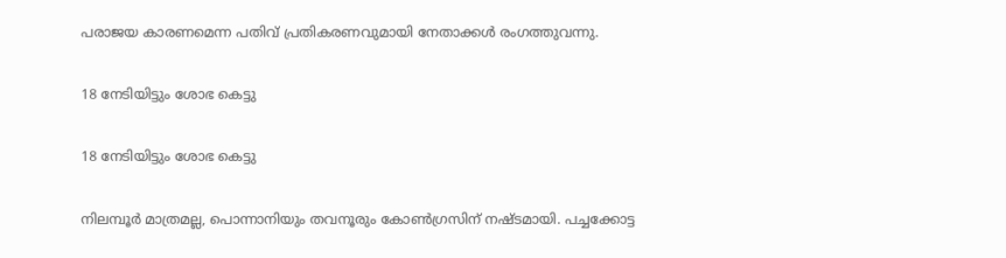പരാജയ കാരണമെന്ന പതിവ് പ്രതികരണവുമായി നേതാക്കള്‍ രംഗത്തുവന്നു.

18 നേടിയിട്ടും ശോഭ കെട്ടു

18 നേടിയിട്ടും ശോഭ കെട്ടു

നിലമ്പൂര്‍ മാത്രമല്ല, പൊന്നാനിയും തവനൂരും കോണ്‍ഗ്രസിന് നഷ്ടമായി. പച്ചക്കോട്ട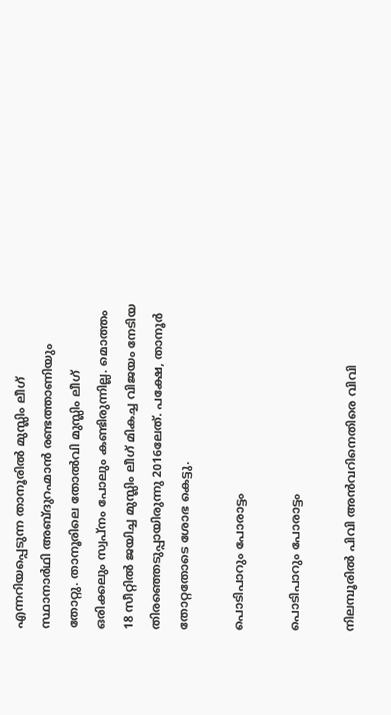എന്നറിയപ്പെടുന്ന താനൂരില്‍ മുസ്ലിം ലീഗ് സ്ഥാനാര്‍ഥി അബ്ദുറഹ്മാന്‍ രണ്ടത്താണിയും തോറ്റു. താനൂരിലെ തോല്‍വി മുസ്ലിം ലീഗ് ഒരിക്കലും സ്വപ്‌നം പോലും കണ്ടിരുന്നില്ല. മൊത്തം 18 സീറ്റില്‍ ജയിച്ച മുസ്ലിം ലീഗ് മികച്ച വിജയം നേടിയ തിരഞ്ഞെടുപ്പായിരുന്നു 2016ലേത്. പക്ഷേ, താനൂര്‍ തോറ്റതോടെ ശോഭ കെട്ടു.

പൊടിപാറും പോരാട്ടം

പൊടിപാറും പോരാട്ടം

നിലമ്പൂരില്‍ പിവി അന്‍വറിനെതിരെ വിവി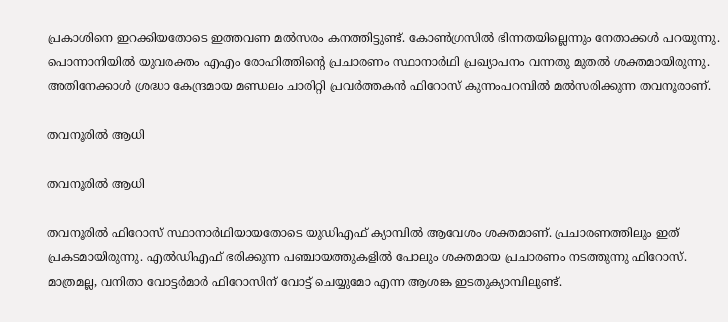പ്രകാശിനെ ഇറക്കിയതോടെ ഇത്തവണ മല്‍സരം കനത്തിട്ടുണ്ട്. കോണ്‍ഗ്രസില്‍ ഭിന്നതയില്ലെന്നും നേതാക്കള്‍ പറയുന്നു. പൊന്നാനിയില്‍ യുവരക്തം എഎം രോഹിത്തിന്റെ പ്രചാരണം സ്ഥാനാര്‍ഥി പ്രഖ്യാപനം വന്നതു മുതല്‍ ശക്തമായിരുന്നു. അതിനേക്കാള്‍ ശ്രദ്ധാ കേന്ദ്രമായ മണ്ഡലം ചാരിറ്റി പ്രവര്‍ത്തകന്‍ ഫിറോസ് കുന്നംപറമ്പില്‍ മല്‍സരിക്കുന്ന തവനൂരാണ്.

തവനൂരില്‍ ആധി

തവനൂരില്‍ ആധി

തവനൂരില്‍ ഫിറോസ് സ്ഥാനാര്‍ഥിയായതോടെ യുഡിഎഫ് ക്യാമ്പില്‍ ആവേശം ശക്തമാണ്. പ്രചാരണത്തിലും ഇത് പ്രകടമായിരുന്നു. എല്‍ഡിഎഫ് ഭരിക്കുന്ന പഞ്ചായത്തുകളില്‍ പോലും ശക്തമായ പ്രചാരണം നടത്തുന്നു ഫിറോസ്. മാത്രമല്ല, വനിതാ വോട്ടര്‍മാര്‍ ഫിറോസിന് വോട്ട് ചെയ്യുമോ എന്ന ആശങ്ക ഇടതുക്യാമ്പിലുണ്ട്.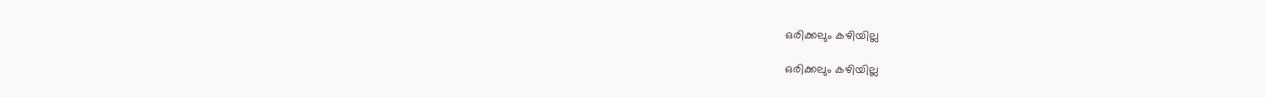ഒരിക്കലും കഴിയില്ല

ഒരിക്കലും കഴിയില്ല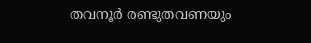തവനൂര്‍ രണ്ടുതവണയും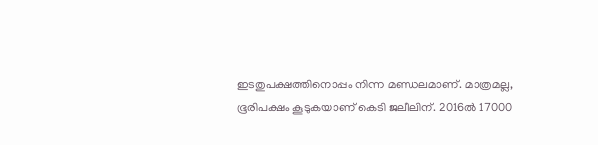ഇടതുപക്ഷത്തിനൊപ്പം നിന്ന മണ്ഡലമാണ്. മാത്രമല്ല, ഭൂരിപക്ഷം കൂടുകയാണ് കെടി ജലീലിന്. 2016ല്‍ 17000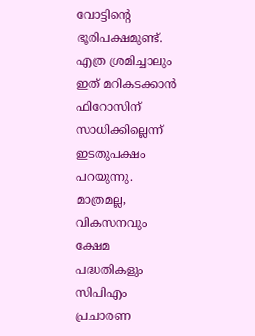വോട്ടിന്റെ ഭൂരിപക്ഷമുണ്ട്. എത്ര ശ്രമിച്ചാലും ഇത് മറികടക്കാന്‍ ഫിറോസിന് സാധിക്കില്ലെന്ന് ഇടതുപക്ഷം പറയുന്നു. മാത്രമല്ല, വികസനവും ക്ഷേമ പദ്ധതികളും സിപിഎം പ്രചാരണ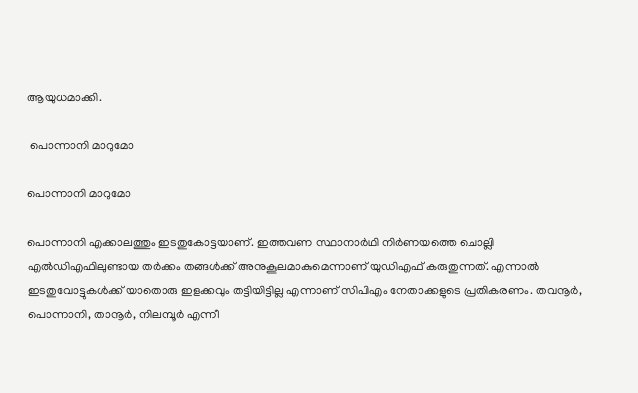ആയുധമാക്കി.

 പൊന്നാനി മാറുമോ

പൊന്നാനി മാറുമോ

പൊന്നാനി എക്കാലത്തും ഇടതുകോട്ടയാണ്. ഇത്തവണ സ്ഥാനാര്‍ഥി നിര്‍ണയത്തെ ചൊല്ലി എല്‍ഡിഎഫിലുണ്ടായ തര്‍ക്കം തങ്ങള്‍ക്ക് അനുകൂലമാകുമെന്നാണ് യുഡിഎഫ് കരുതുന്നത്. എന്നാല്‍ ഇടതുവോട്ടുകള്‍ക്ക് യാതൊരു ഇളക്കവും തട്ടിയിട്ടില്ല എന്നാണ് സിപിഎം നേതാക്കളുടെ പ്രതികരണം. തവനൂര്‍, പൊന്നാനി, താനൂര്‍, നിലമ്പൂര്‍ എന്നീ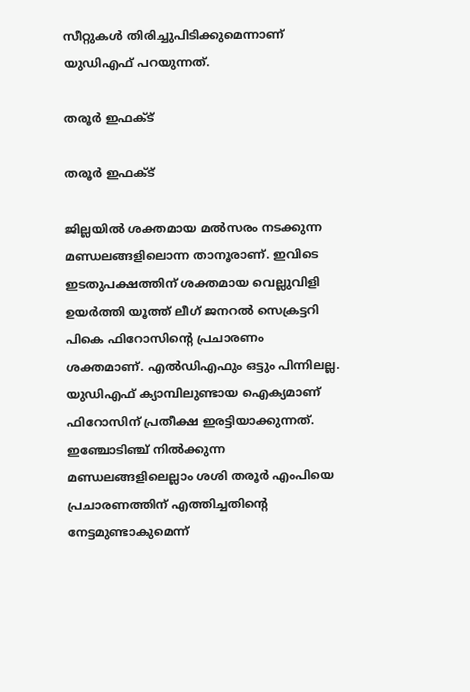സീറ്റുകള്‍ തിരിച്ചുപിടിക്കുമെന്നാണ് യുഡിഎഫ് പറയുന്നത്.

തരൂര്‍ ഇഫക്ട്

തരൂര്‍ ഇഫക്ട്

ജില്ലയില്‍ ശക്തമായ മല്‍സരം നടക്കുന്ന മണ്ഡലങ്ങളിലൊന്ന താനൂരാണ്. ഇവിടെ ഇടതുപക്ഷത്തിന് ശക്തമായ വെല്ലുവിളി ഉയര്‍ത്തി യൂത്ത് ലീഗ് ജനറല്‍ സെക്രട്ടറി പികെ ഫിറോസിന്റെ പ്രചാരണം ശക്തമാണ്. എല്‍ഡിഎഫും ഒട്ടും പിന്നിലല്ല. യുഡിഎഫ് ക്യാമ്പിലുണ്ടായ ഐക്യമാണ് ഫിറോസിന് പ്രതീക്ഷ ഇരട്ടിയാക്കുന്നത്. ഇഞ്ചോടിഞ്ച് നില്‍ക്കുന്ന മണ്ഡലങ്ങളിലെല്ലാം ശശി തരൂര്‍ എംപിയെ പ്രചാരണത്തിന് എത്തിച്ചതിന്റെ നേട്ടമുണ്ടാകുമെന്ന്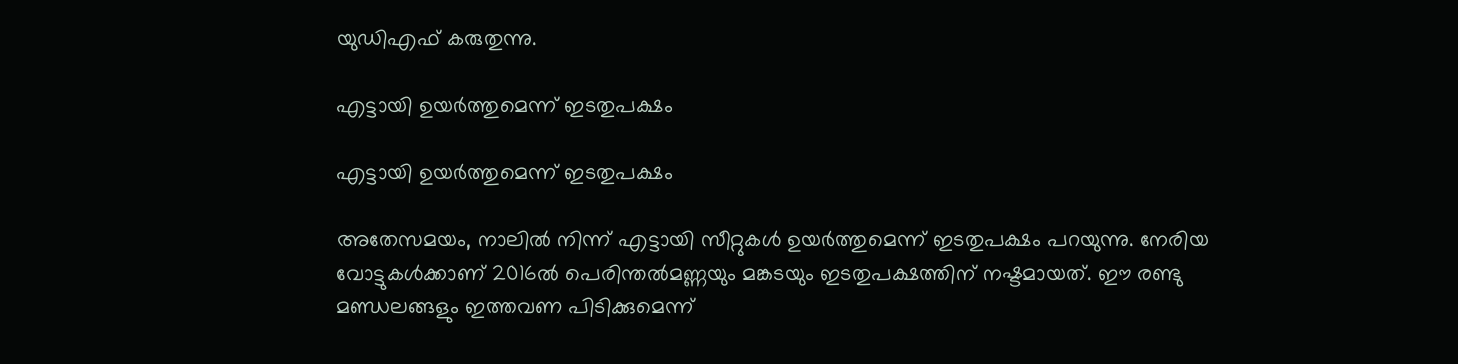യുഡിഎഫ് കരുതുന്നു.

എട്ടായി ഉയര്‍ത്തുമെന്ന് ഇടതുപക്ഷം

എട്ടായി ഉയര്‍ത്തുമെന്ന് ഇടതുപക്ഷം

അതേസമയം, നാലില്‍ നിന്ന് എട്ടായി സീറ്റുകള്‍ ഉയര്‍ത്തുമെന്ന് ഇടതുപക്ഷം പറയുന്നു. നേരിയ വോട്ടുകള്‍ക്കാണ് 2016ല്‍ പെരിന്തല്‍മണ്ണയും മങ്കടയും ഇടതുപക്ഷത്തിന് നഷ്ടമായത്. ഈ രണ്ടു മണ്ഡലങ്ങളും ഇത്തവണ പിടിക്കുമെന്ന്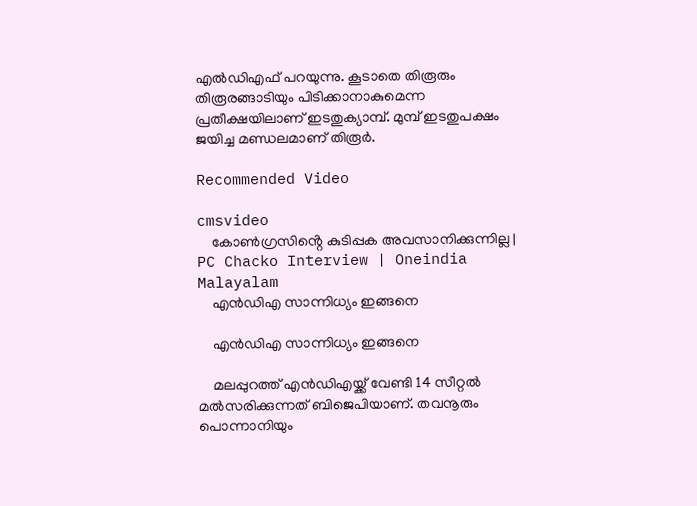എല്‍ഡിഎഫ് പറയുന്നു. കൂടാതെ തിരൂരും തിരൂരങ്ങാടിയും പിടിക്കാനാകുമെന്ന പ്രതീക്ഷയിലാണ് ഇടതുക്യാമ്പ്. മുമ്പ് ഇടതുപക്ഷം ജയിച്ച മണ്ഡലമാണ് തിരൂര്‍.

Recommended Video

cmsvideo
    കോൺഗ്രസിൻ്റെ കുടിപ്പക അവസാനിക്കുന്നില്ല | PC Chacko Interview | Oneindia Malayalam
    എന്‍ഡിഎ സാന്നിധ്യം ഇങ്ങനെ

    എന്‍ഡിഎ സാന്നിധ്യം ഇങ്ങനെ

    മലപ്പുറത്ത് എന്‍ഡിഎയ്ക്ക് വേണ്ടി 14 സീറ്റല്‍ മല്‍സരിക്കുന്നത് ബിജെപിയാണ്. തവനൂരും പൊന്നാനിയും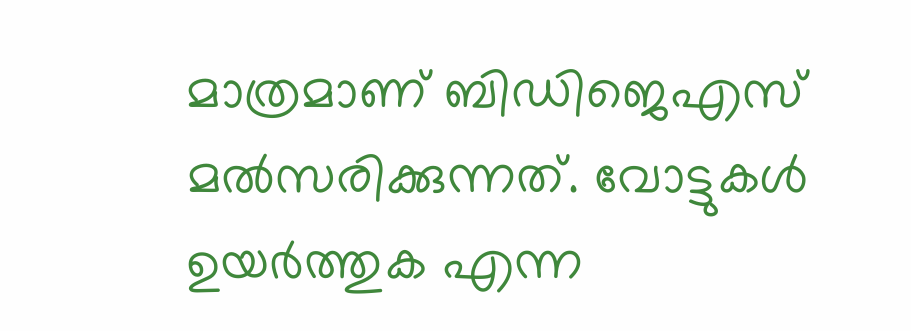മാത്രമാണ് ബിഡിജെഎസ് മല്‍സരിക്കുന്നത്. വോട്ടുകള്‍ ഉയര്‍ത്തുക എന്ന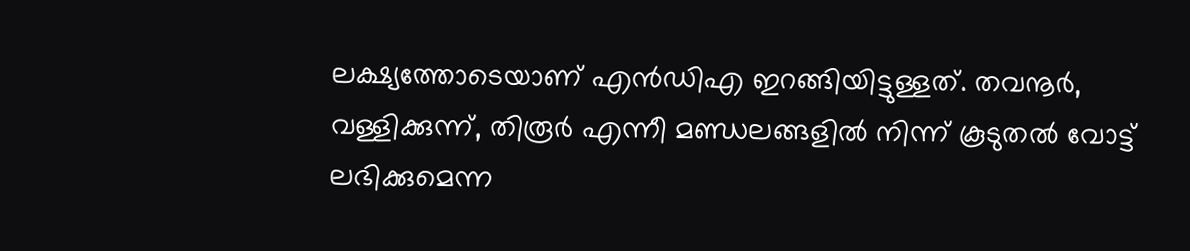ലക്ഷ്യത്തോടെയാണ് എന്‍ഡിഎ ഇറങ്ങിയിട്ടുള്ളത്. തവനൂര്‍, വള്ളിക്കുന്ന്, തിരൂര്‍ എന്നീ മണ്ഡലങ്ങളില്‍ നിന്ന് കൂടുതല്‍ വോട്ട് ലഭിക്കുമെന്ന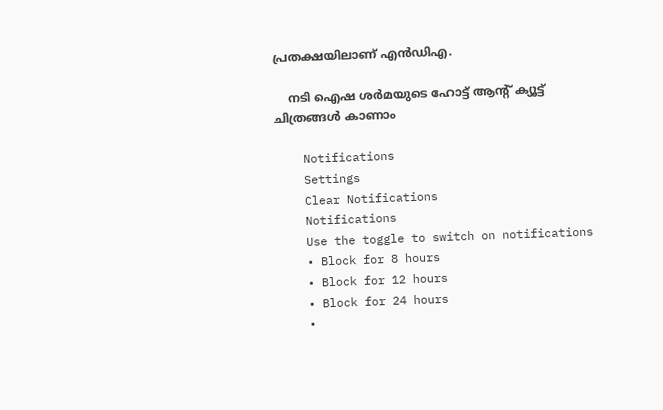പ്രതക്ഷയിലാണ് എന്‍ഡിഎ.

    നടി ഐഷ ശര്‍മയുടെ ഹോട്ട് ആന്റ് ക്യൂട്ട് ചിത്രങ്ങള്‍ കാണാം

    Notifications
    Settings
    Clear Notifications
    Notifications
    Use the toggle to switch on notifications
    • Block for 8 hours
    • Block for 12 hours
    • Block for 24 hours
    •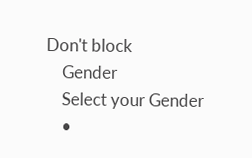Don't block
    Gender
    Select your Gender
    •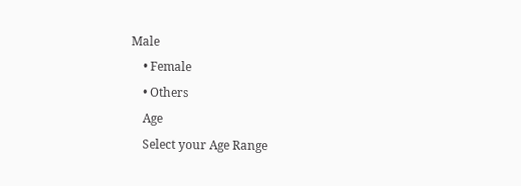Male
    • Female
    • Others
    Age
    Select your Age Range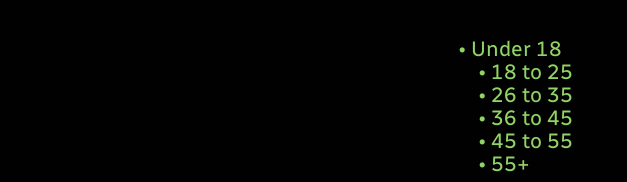• Under 18
    • 18 to 25
    • 26 to 35
    • 36 to 45
    • 45 to 55
    • 55+